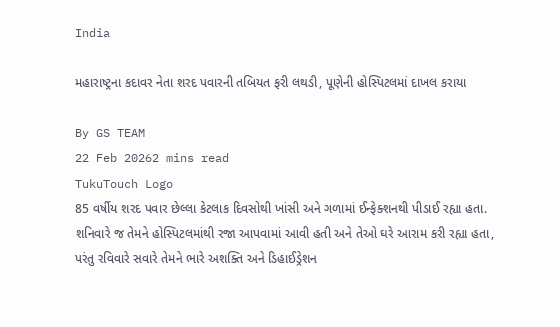India

મહારાષ્ટ્રના કદાવર નેતા શરદ પવારની તબિયત ફરી લથડી, પૂણેની હોસ્પિટલમાં દાખલ કરાયા

By GS TEAM
22 Feb 20262 mins read
TukuTouch Logo
85 વર્ષીય શરદ પવાર છેલ્લા કેટલાક દિવસોથી ખાંસી અને ગળામાં ઈન્ફેક્શનથી પીડાઈ રહ્યા હતા. શનિવારે જ તેમને હોસ્પિટલમાંથી રજા આપવામાં આવી હતી અને તેઓ ઘરે આરામ કરી રહ્યા હતા, પરંતુ રવિવારે સવારે તેમને ભારે અશક્તિ અને ડિહાઈડ્રેશન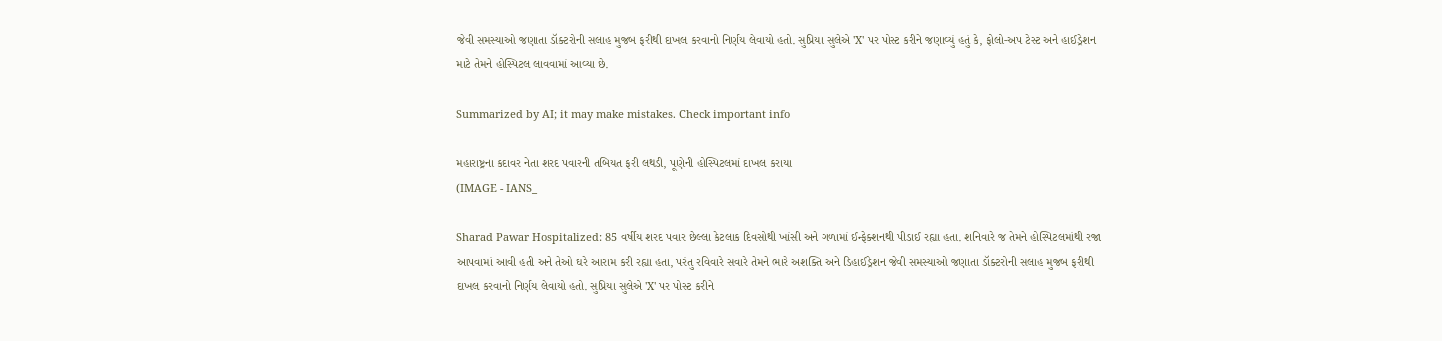જેવી સમસ્યાઓ જણાતા ડૉક્ટરોની સલાહ મુજબ ફરીથી દાખલ કરવાનો નિર્ણય લેવાયો હતો. સુપ્રિયા સુલેએ 'X' પર પોસ્ટ કરીને જણાવ્યું હતું કે, ફોલો-અપ ટેસ્ટ અને હાઈડ્રેશન માટે તેમને હોસ્પિટલ લાવવામાં આવ્યા છે.

Summarized by AI; it may make mistakes. Check important info

મહારાષ્ટ્રના કદાવર નેતા શરદ પવારની તબિયત ફરી લથડી, પૂણેની હોસ્પિટલમાં દાખલ કરાયા
(IMAGE - IANS_

Sharad Pawar Hospitalized: 85 વર્ષીય શરદ પવાર છેલ્લા કેટલાક દિવસોથી ખાંસી અને ગળામાં ઈન્ફેક્શનથી પીડાઈ રહ્યા હતા. શનિવારે જ તેમને હોસ્પિટલમાંથી રજા આપવામાં આવી હતી અને તેઓ ઘરે આરામ કરી રહ્યા હતા, પરંતુ રવિવારે સવારે તેમને ભારે અશક્તિ અને ડિહાઈડ્રેશન જેવી સમસ્યાઓ જણાતા ડૉક્ટરોની સલાહ મુજબ ફરીથી દાખલ કરવાનો નિર્ણય લેવાયો હતો. સુપ્રિયા સુલેએ 'X' પર પોસ્ટ કરીને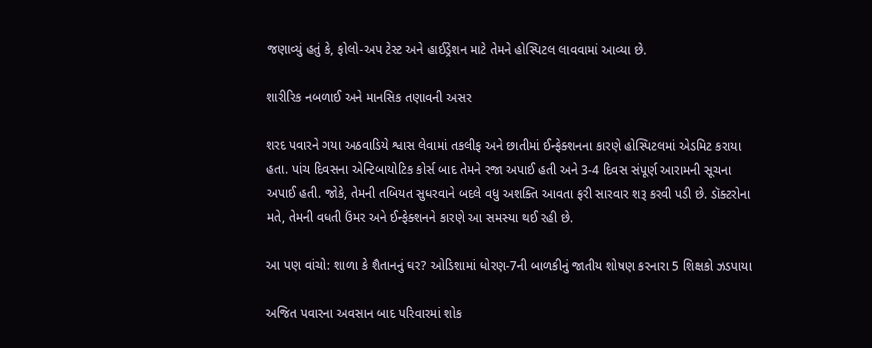જણાવ્યું હતું કે, ફોલો-અપ ટેસ્ટ અને હાઈડ્રેશન માટે તેમને હોસ્પિટલ લાવવામાં આવ્યા છે.

શારીરિક નબળાઈ અને માનસિક તણાવની અસર

શરદ પવારને ગયા અઠવાડિયે શ્વાસ લેવામાં તકલીફ અને છાતીમાં ઈન્ફેક્શનના કારણે હોસ્પિટલમાં એડમિટ કરાયા હતા. પાંચ દિવસના એન્ટિબાયોટિક કોર્સ બાદ તેમને રજા અપાઈ હતી અને 3-4 દિવસ સંપૂર્ણ આરામની સૂચના અપાઈ હતી. જોકે, તેમની તબિયત સુધરવાને બદલે વધુ અશક્તિ આવતા ફરી સારવાર શરૂ કરવી પડી છે. ડૉક્ટરોના મતે, તેમની વધતી ઉંમર અને ઈન્ફેક્શનને કારણે આ સમસ્યા થઈ રહી છે.

આ પણ વાંચો: શાળા કે શૈતાનનું ઘર? ઓડિશામાં ધોરણ-7ની બાળકીનું જાતીય શોષણ કરનારા 5 શિક્ષકો ઝડપાયા

અજિત પવારના અવસાન બાદ પરિવારમાં શોક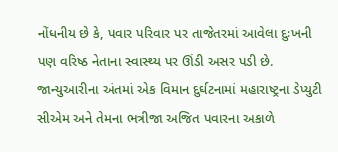નોંધનીય છે કે, પવાર પરિવાર પર તાજેતરમાં આવેલા દુઃખની પણ વરિષ્ઠ નેતાના સ્વાસ્થ્ય પર ઊંડી અસર પડી છે. જાન્યુઆરીના અંતમાં એક વિમાન દુર્ઘટનામાં મહારાષ્ટ્રના ડેપ્યુટી સીએમ અને તેમના ભત્રીજા અજિત પવારના અકાળે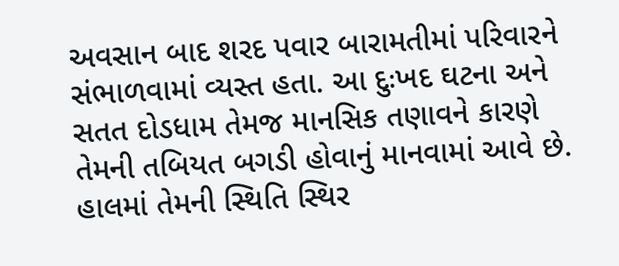અવસાન બાદ શરદ પવાર બારામતીમાં પરિવારને સંભાળવામાં વ્યસ્ત હતા. આ દુઃખદ ઘટના અને સતત દોડધામ તેમજ માનસિક તણાવને કારણે તેમની તબિયત બગડી હોવાનું માનવામાં આવે છે. હાલમાં તેમની સ્થિતિ સ્થિર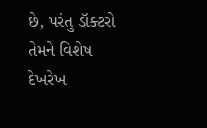છે, પરંતુ ડૉક્ટરો તેમને વિશેષ દેખરેખ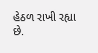હેઠળ રાખી રહ્યા છે.